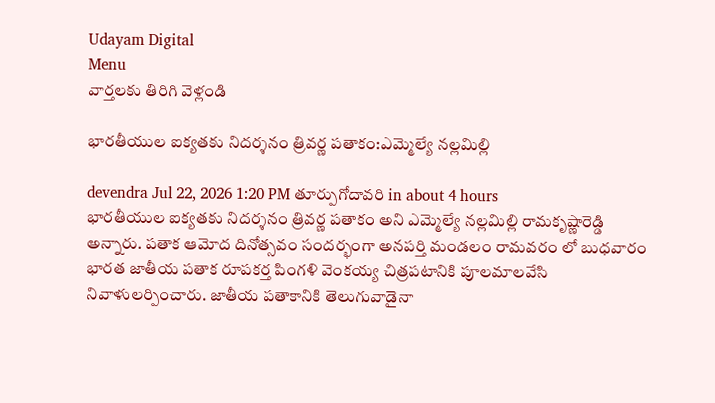Udayam Digital
Menu
వార్తలకు తిరిగి వెళ్లండి

భారతీయుల ఐక్యతకు నిదర్శనం త్రివర్ణ పతాకం:ఎమ్మెల్యే నల్లమిల్లి

devendra Jul 22, 2026 1:20 PM తూర్పుగోదావరి in about 4 hours
భారతీయుల ఐక్యతకు నిదర్శనం త్రివర్ణ పతాకం అని ఎమ్మెల్యే నల్లమిల్లి రామకృష్ణారెడ్డి అన్నారు. పతాక ఆమోద దినోత్సవం సందర్భంగా అనపర్తి మండలం రామవరం లో బుధవారం భారత జాతీయ పతాక రూపకర్త పింగళి వెంకయ్య చిత్రపటానికి పూలమాలవేసి నివాళులర్పించారు. జాతీయ పతాకానికి తెలుగువాడైనా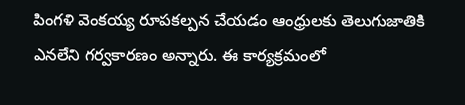పింగళి వెంకయ్య రూపకల్పన చేయడం ఆంధ్రులకు తెలుగుజాతికి ఎనలేని గర్వకారణం అన్నారు. ఈ కార్యక్రమంలో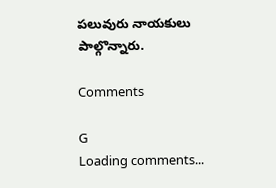పలువురు నాయకులు పాల్గొన్నారు.

Comments

G
Loading comments...